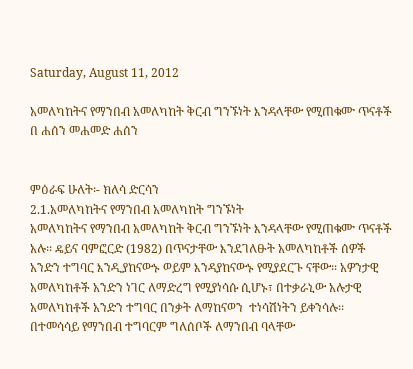Saturday, August 11, 2012

አመለካከትና የማንበብ አመለካከት ቅርብ ግንኙነት እንዳላቸው የሚጠቁሙ ጥናቶች በ ሐሰን መሐመድ ሐሰን


ምዕራፍ ሁለት፡- ክለሳ ድርሳን
2.1.አመለካከትና የማንበብ አመለካከት ግንኙነት
አመለካከትና የማንበብ አመለካከት ቅርብ ግንኙነት እንዳላቸው የሚጠቁሙ ጥናቶች አሉ፡፡ ዴይና ባምፎርድ (1982) በጥናታቸው እንደገለፁት አመለካከቶች ሰዎች አንድን ተግባር እንዲያከናውኑ ወይም እንዳያከናውኑ የሚያደርጉ ናቸው፡፡ አዎንታዊ አመለካከቶች አንድን ነገር ለማድረግ የሚያነሳሱ ሲሆኑ፣ በተቃራኒው አሉታዊ አመለካከቶች አንድን ተግባር በንቃት ለማከናወን  ተነሳሽነትን ይቀንሳሉ፡፡ በተመሳሳይ የማንበብ ተግባርም ግለሰቦች ለማንበብ ባላቸው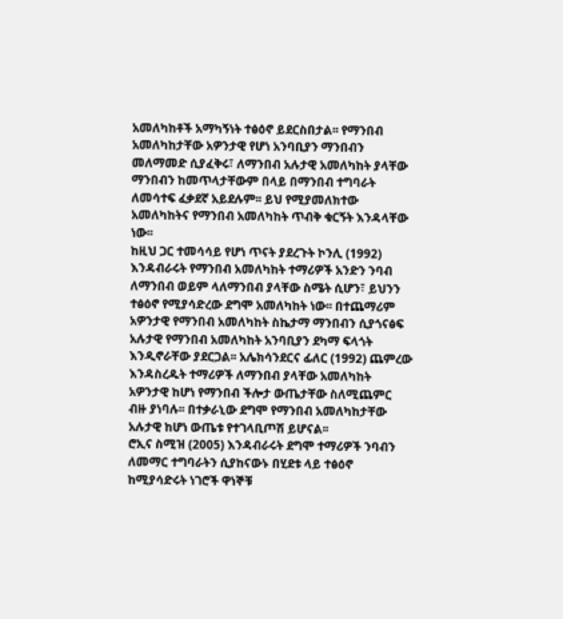አመለካከቶች አማካኝነት ተፅዕኖ ይደርስበታል፡፡ የማንበብ አመለካከታቸው አዎንታዊ የሆነ አንባቢያን ማንበብን መለማመድ ሲያፈቅሩ፣ ለማንበብ አሉታዊ አመለካከት ያላቸው ማንበብን ከመጥላታቸውም በላይ በማንበብ ተግባራት ለመሳተፍ ፈቃደኛ አይደሉም፡፡ ይህ የሚያመለክተው አመለካከትና የማንበብ አመለካከት ጥብቅ ቁርኝት እንዳላቸው ነው፡፡
ከዚህ ጋር ተመሳሳይ የሆነ ጥናት ያደረጉት ኮንሊ (1992) እንዳብራሩት የማንበብ አመለካከት ተማሪዎች አንድን ንባብ ለማንበብ ወይም ላለማንበብ ያላቸው ስሜት ሲሆን፣ ይህንን ተፅዕኖ የሚያሳድረው ደግሞ አመለካከት ነው፡፡ በተጨማሪም አዎንታዊ የማንበብ አመለካከት ስኬታማ ማንበብን ሲያጎናፅፍ አሉታዊ የማንበብ አመለካከት አንባቢያን ደካማ ፍላጎት እንዲኖራቸው ያደርጋል፡፡ አሌክሳንደርና ፊለር (1992) ጨምረው እንዳስረዱት ተማሪዎች ለማንበብ ያላቸው አመለካከት አዎንታዊ ከሆነ የማንበብ ችሎታ ውጤታቸው ስለሚጨምር ብዙ ያነባሉ፡፡ በተቃራኒው ደግሞ የማንበብ አመለካከታቸው አሉታዊ ከሆነ ውጤቱ የተገላቢጦሽ ይሆናል፡፡
ሮኢና ስሚዝ (2005) እንዳብራሩት ደግሞ ተማሪዎች ንባብን ለመማር ተግባራትን ሲያከናውኑ በሂደቱ ላይ ተፅዕኖ ከሚያሳድሩት ነገሮች ዋነኞቹ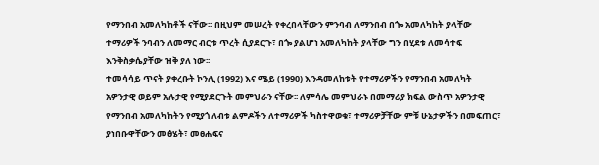የማንበብ አመለካከቶች ናቸው፡፡ በዚህም መሠረት የቀረበላቸውን ምንባብ ለማንበብ በጐ አመለካከት ያላቸው ተማሪዎች ንባብን ለመማር ብርቱ ጥረት ሲያደርጉ፣ በጐ ያልሆነ አመለካከት ያላቸው ግን በሂደቱ ለመሳተፍ እንቅስቃሴያቸው ዝቅ ያለ ነው፡፡
ተመሳሳይ ጥናት ያቀረቡት ኮንሊ (1992) እና ሜይ (1990) እንዳመለከቱት የተማሪዎችን የማንበብ አመለካት አዎንታዊ ወይም አሉታዊ የሚያደርጉት መምህራን ናቸው፡፡ ለምሳሌ መምህራኑ በመማሪያ ክፍል ውስጥ አዎንታዊ የማንበብ አመለካከትን የሚያጎለብቱ ልምዶችን ለተማሪዎች ካስተዋወቁ፣ ተማሪዎቻቸው ምቹ ሁኔታዎችን በመፍጠር፣ ያነበቡዋቸውን መፅሄት፣ መፀሐፍና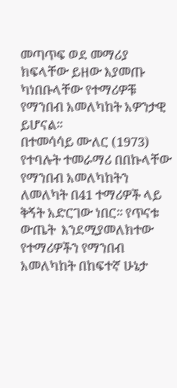መጣጥፍ ወደ መማሪያ ክፍላቸው ይዘው እያመጡ ካነበቡላቸው የተማሪዎቹ የማንበብ አመለካከት አዎንታዊ ይሆናል፡፡
በተመሳሳይ ሙለር (1973) የተባሉት ተመራማሪ በበኩላቸው የማንበብ አመለካከትን ለመለካት በ41 ተማሪዎች ላይ ቅኝት አድርገው ነበር፡፡ የጥናቱ ውጤት  እንደሚያመለክተው የተማሪዎችን የማንበብ አመለካከት በከፍተኛ ሁኔታ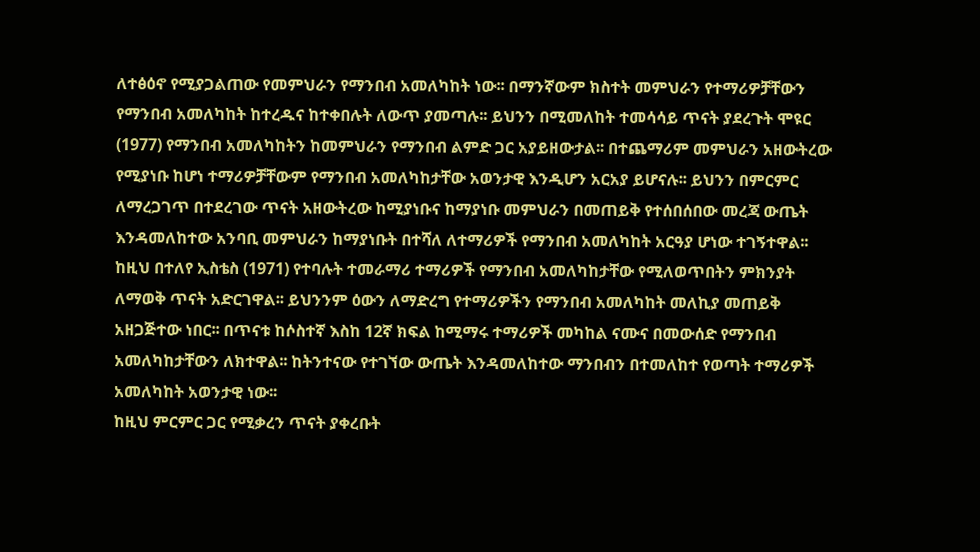ለተፅዕኖ የሚያጋልጠው የመምህራን የማንበብ አመለካከት ነው፡፡ በማንኛውም ክስተት መምህራን የተማሪዎቻቸውን የማንበብ አመለካከት ከተረዱና ከተቀበሉት ለውጥ ያመጣሉ፡፡ ይህንን በሚመለከት ተመሳሳይ ጥናት ያደረጉት ሞዩር (1977) የማንበብ አመለካከትን ከመምህራን የማንበብ ልምድ ጋር አያይዘውታል፡፡ በተጨማሪም መምህራን አዘውትረው የሚያነቡ ከሆነ ተማሪዎቻቸውም የማንበብ አመለካከታቸው አወንታዊ እንዲሆን አርአያ ይሆናሉ፡፡ ይህንን በምርምር ለማረጋገጥ በተደረገው ጥናት አዘውትረው ከሚያነቡና ከማያነቡ መምህራን በመጠይቅ የተሰበሰበው መረጃ ውጤት እንዳመለከተው አንባቢ መምህራን ከማያነቡት በተሻለ ለተማሪዎች የማንበብ አመለካከት አርዓያ ሆነው ተገኝተዋል፡፡
ከዚህ በተለየ ኢስቴስ (1971) የተባሉት ተመራማሪ ተማሪዎች የማንበብ አመለካከታቸው የሚለወጥበትን ምክንያት ለማወቅ ጥናት አድርገዋል፡፡ ይህንንም ዕውን ለማድረግ የተማሪዎችን የማንበብ አመለካከት መለኪያ መጠይቅ አዘጋጅተው ነበር፡፡ በጥናቱ ከሶስተኛ እስከ 12ኛ ክፍል ከሚማሩ ተማሪዎች መካከል ናሙና በመውሰድ የማንበብ አመለካከታቸውን ለክተዋል፡፡ ከትንተናው የተገኘው ውጤት እንዳመለከተው ማንበብን በተመለከተ የወጣት ተማሪዎች አመለካከት አወንታዊ ነው፡፡
ከዚህ ምርምር ጋር የሚቃረን ጥናት ያቀረቡት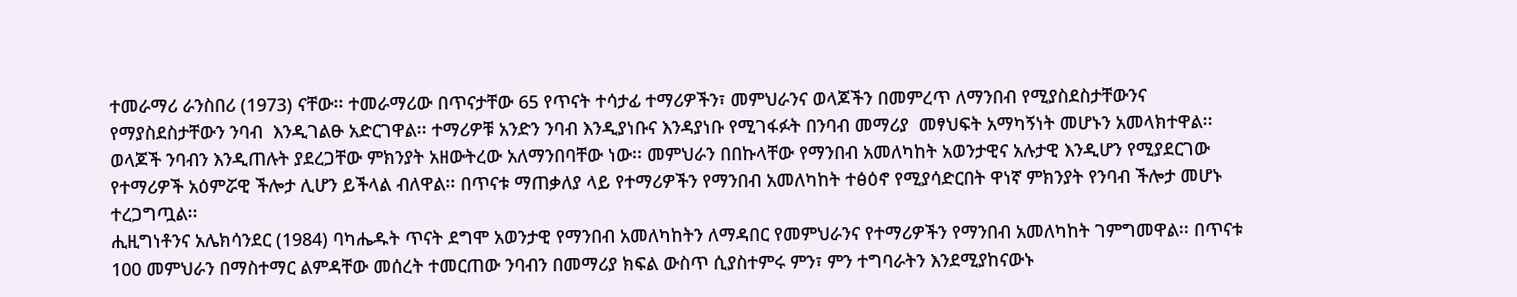ተመራማሪ ራንስበሪ (1973) ናቸው፡፡ ተመራማሪው በጥናታቸው 65 የጥናት ተሳታፊ ተማሪዎችን፣ መምህራንና ወላጆችን በመምረጥ ለማንበብ የሚያስደስታቸውንና የማያስደስታቸውን ንባብ  እንዲገልፁ አድርገዋል፡፡ ተማሪዎቹ አንድን ንባብ እንዲያነቡና እንዳያነቡ የሚገፋፉት በንባብ መማሪያ  መፃህፍት አማካኝነት መሆኑን አመላክተዋል፡፡ ወላጆች ንባብን እንዲጠሉት ያደረጋቸው ምክንያት አዘውትረው አለማንበባቸው ነው፡፡ መምህራን በበኩላቸው የማንበብ አመለካከት አወንታዊና አሉታዊ እንዲሆን የሚያደርገው የተማሪዎች አዕምሯዊ ችሎታ ሊሆን ይችላል ብለዋል፡፡ በጥናቱ ማጠቃለያ ላይ የተማሪዎችን የማንበብ አመለካከት ተፅዕኖ የሚያሳድርበት ዋነኛ ምክንያት የንባብ ችሎታ መሆኑ ተረጋግጧል፡፡
ሒዚግነቶንና አሌክሳንደር (1984) ባካሔዱት ጥናት ደግሞ አወንታዊ የማንበብ አመለካከትን ለማዳበር የመምህራንና የተማሪዎችን የማንበብ አመለካከት ገምግመዋል፡፡ በጥናቱ 100 መምህራን በማስተማር ልምዳቸው መሰረት ተመርጠው ንባብን በመማሪያ ክፍል ውስጥ ሲያስተምሩ ምን፣ ምን ተግባራትን እንደሚያከናውኑ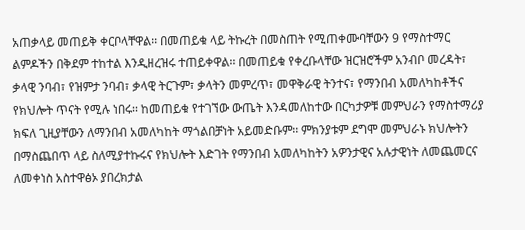አጠቃላይ መጠይቅ ቀርቦላቸዋል፡፡ በመጠይቁ ላይ ትኩረት በመስጠት የሚጠቀሙባቸውን 9 የማስተማር ልምዶችን በቅደም ተከተል እንዲዘረዝሩ ተጠይቀዋል፡፡ በመጠይቁ የቀረቡላቸው ዝርዝሮችም አንብቦ መረዳት፣ ቃላዊ ንባብ፣ የዝምታ ንባብ፣ ቃላዊ ትርጉም፣ ቃላትን መምረጥ፣ መዋቅራዊ ትንተና፣ የማንበብ አመለካከቶችና የክህሎት ጥናት የሚሉ ነበሩ፡፡ ከመጠይቁ የተገኘው ውጤት እንዳመለከተው በርካታዎቹ መምህራን የማስተማሪያ ክፍለ ጊዚያቸውን ለማንበብ አመለካከት ማጎልበቻነት አይመድቡም፡፡ ምክንያቱም ደግሞ መምህራኑ ክህሎትን በማስጨበጥ ላይ ስለሚያተኩሩና የክህሎት እድገት የማንበብ አመለካከትን አዎንታዊና አሉታዊነት ለመጨመርና ለመቀነስ አስተዋፅኦ ያበረክታል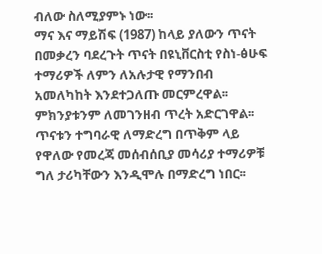ብለው ስለሚያምኑ ነው፡፡
ማና እና ማይሽፍ (1987) ከላይ ያለውን ጥናት በመቃረን ባደረጉት ጥናት በዩኒቨርስቲ የስነ-ፅሁፍ ተማሪዎች ለምን ለአሉታዊ የማንበብ አመለካከት እንደተጋለጡ መርምረዋል፡፡ ምክንያቱንም ለመገንዘብ ጥረት አድርገዋል፡፡ ጥናቱን ተግባራዊ ለማድረግ በጥቅም ላይ የዋለው የመረጃ መሰብሰቢያ መሳሪያ ተማሪዎቹ ግለ ታሪካቸውን እንዲሞሉ በማድረግ ነበር፡፡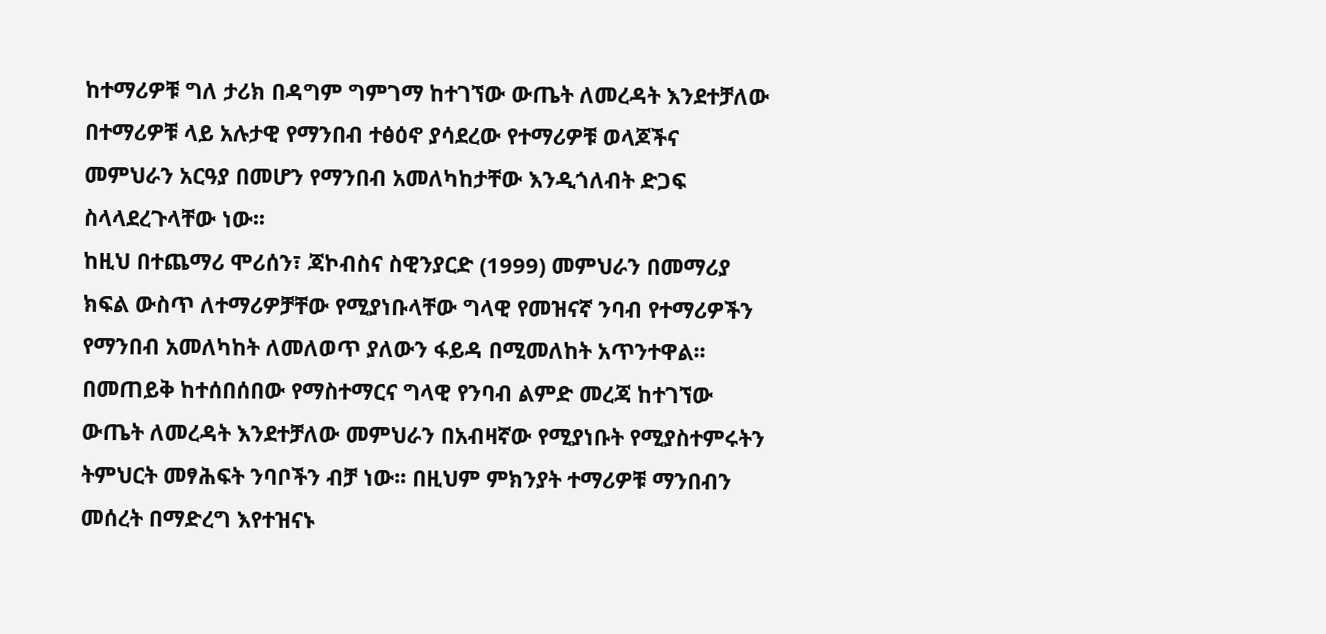ከተማሪዎቹ ግለ ታሪክ በዳግም ግምገማ ከተገኘው ውጤት ለመረዳት እንደተቻለው በተማሪዎቹ ላይ አሉታዊ የማንበብ ተፅዕኖ ያሳደረው የተማሪዎቹ ወላጆችና መምህራን አርዓያ በመሆን የማንበብ አመለካከታቸው እንዲጎለብት ድጋፍ ስላላደረጉላቸው ነው፡፡
ከዚህ በተጨማሪ ሞሪሰን፣ ጃኮብስና ስዊንያርድ (1999) መምህራን በመማሪያ ክፍል ውስጥ ለተማሪዎቻቸው የሚያነቡላቸው ግላዊ የመዝናኛ ንባብ የተማሪዎችን የማንበብ አመለካከት ለመለወጥ ያለውን ፋይዳ በሚመለከት አጥንተዋል፡፡ በመጠይቅ ከተሰበሰበው የማስተማርና ግላዊ የንባብ ልምድ መረጃ ከተገኘው ውጤት ለመረዳት እንደተቻለው መምህራን በአብዛኛው የሚያነቡት የሚያስተምሩትን ትምህርት መፃሕፍት ንባቦችን ብቻ ነው፡፡ በዚህም ምክንያት ተማሪዎቹ ማንበብን መሰረት በማድረግ እየተዝናኑ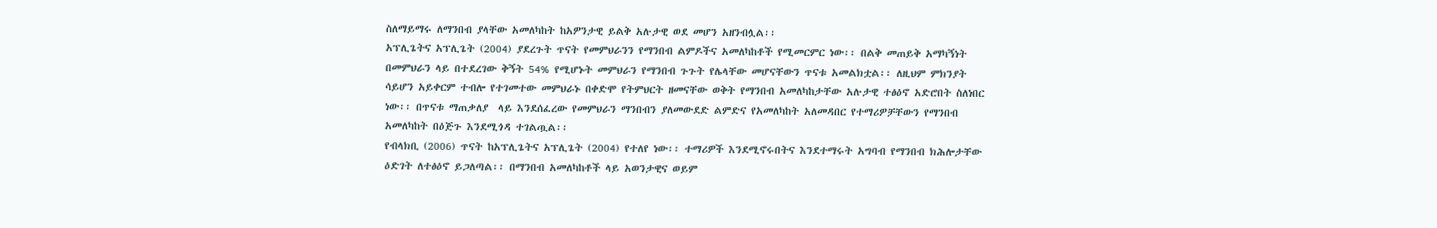ስለማይማሩ ለማንበብ ያላቸው አመለካከት ከአዎንታዊ ይልቅ አሉታዊ ወደ መሆን አዘንብሏል፡፡
አፕሊጌትና አፕሊጌት (2004) ያደረጉት ጥናት የመምህራንን የማንበብ ልምዶችና አመለካከቶች የሚመርምር ነው፡፡ በልቅ መጠይቅ አማካኝነት በመምህራን ላይ በተደረገው ቅኝት 54% የሚሆኑት መምህራን የማንበብ ጉጉት የሌላቸው መሆናቸውን ጥናቱ አመልክቷል፡፡ ለዚህም ምክንያት ሳይሆን አይቀርም ተብሎ የተገመተው መምህራኑ በቀድሞ የትምህርት ዘመናቸው ወቅት የማንበብ አመለካከታቸው አሉታዊ ተፅዕኖ አድሮበት ስለነበር ነው፡፡ በጥናቱ ማጠቃለያ  ላይ እንደሰፈረው የመምህራን ማንበብን ያለመውደድ ልምድና የአመለካከት አለመዳበር የተማሪዎቻቸውን የማንበብ አመለካከት በዕጅጉ እንደሚጎዳ ተገልጧል፡፡
የብላክቢ (2006) ጥናት ከአፕሊጌትና አፕሊጌት (2004) የተለየ ነው፡፡ ተማሪዎች እንደሚኖሩበትና እንደተማሩት አግባብ የማንበብ ክሕሎታቸው ዕድገት ለተፅዕኖ ይጋለጣል፡፡ በማንበብ አመለካከቶች ላይ አወንታዊና ወይም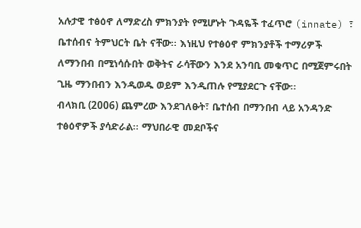አሉታዊ ተፅዕኖ ለማድረስ ምክንያት የሚሆኑት ጉዳዬች ተፈጥሮ (innate) ፣ ቤተሰብና ትምህርት ቤት ናቸው፡፡ እነዚህ የተፅዕኖ ምክንያቶች ተማሪዎች ለማንበብ በሚነሳሱበት ወቅትና ራሳቸውን እንደ አንባቢ መቁጥር በሚጀምሩበት ጊዜ ማንበብን እንዲወዱ ወይም እንዲጠሉ የሚያደርጉ ናቸው፡፡
ብላክቢ (2006) ጨምረው እንደገለፁት፣ ቤተሰብ በማንበብ ላይ አንዳንድ ተፅዕኖዎች ያሳድራል፡፡ ማህበራዊ መደቦችና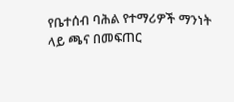የቤተሰብ ባሕል የተማሪዎች ማንነት ላይ ጫና በመፍጠር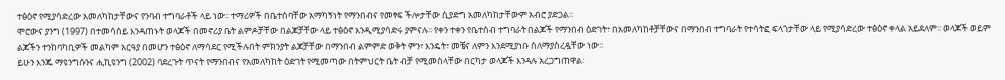ተፅዕኖ የሚያሳድረው አመለካከታቸውና የንባብ ተግባራቶች ላይ ነው፡፡ ተማሪዎች በቤተሰባቸው አማካኝነት የማንበብና የመፃፍ ችሎታቸው ሲያድግ አመለካከታቸውም አብሮ ያድጋል፡፡
ሞሮውና ያንግ (1997) በተመሳሰይ እንዳጠኑት ወላጆች በመኖሪያ ቤት ልምዶቻቸው በልጆቻቸው ላይ ተፅዕኖ እንዲሚያሳድሩ ያምናሉ፡፡ የቀን ተቀን የቤተሰብ ተግባራት በልጆች የማንበብ ዕድገት፣ በአመለካከቶቻቸውና በማንበብ ተግባራት የተሳትፎ ፍላጎታቸው ላይ የሚያሳድረው ተፅዕኖ ቀላል አይደለም፡፡ ወላጆች ወይም ልጆችን ተንከባካቢዎች መልካም አርዓያ በመሆን ተፅዕኖ ለማሳደር የሚችሉበት ምክንያት ልጆቻቸው በማንበብ ልምምድ ወቅት ምን፣ እንዴት፣ መቼና ለምን እንደሚያነቡ ስለማያስረዷቸው ነው፡፡
ይሁን እንጁ ማዩንግሱንና ሒኪዩንግ (2002) ባደረጉት ጥናት የማንበብና የአመለካከት ዕድገት የሚመጣው በትምህርት ቤት ብቻ የሚመስላቸው በርካታ ወላጆች እንዳሉ አረጋግጠዋል፡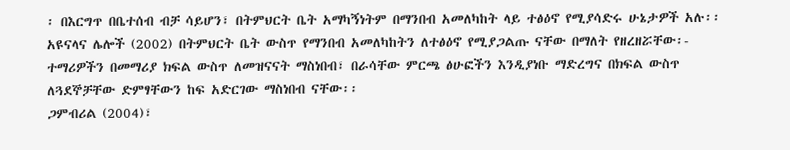፡ በእርግጥ በቤተሰብ ብቻ ሳይሆን፣ በትምህርት ቤት አማካኝነትም በማንበብ አመለካከት ላይ ተፅዕኖ የሚያሳድሩ ሁኔታዎች አሉ፡፡ አዩናላና ሌሎች (2002) በትምህርት ቤት ውስጥ የማንበብ አመለካከትን ለተፅዕኖ የሚያጋልጡ ናቸው በማለት የዘረዘሯቸው፡- ተማሪዎችን በመማሪያ ክፍል ውስጥ ለመዝናናት ማስነበብ፣ በራሳቸው ምርጫ ፅሁፎችን እንዲያነቡ ማድረግና በክፍል ውስጥ ለጓደኞቻቸው ድምፃቸውን ከፍ አድርገው ማስነበብ ናቸው፡፡
ጋምብሪል (2004)፣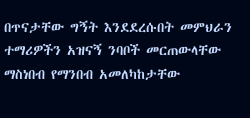በጥናታቸው ግኝት እንደደረሱበት መምህራን ተማሪዎችን አዝናኝ ንባቦች መርጠውላቸው ማስነበብ የማንበብ አመለካከታቸው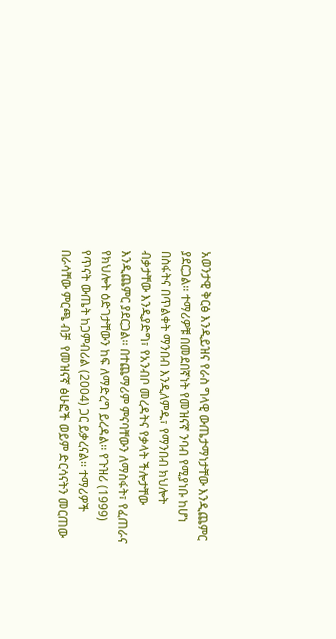አወንታዊ ቅርፅ እንዲይዝና የራስ ግላዊ ውጤታማነታቸው እንዲጨምር ያደርጋል፡፡ ተማሪዎቹ በመደበኛነት የመዝናኛ ንባብ የሚያነቡ ከሆነ በስፋትና በጥልቀት ማንበብ እንዲለምዱ፣ የማንበብ ክህሎት ብቃታቸው እንዲያድግ፣ የአንብቦ መረዳትና የቃላት ችሎታቸው እንዲጨምር ያደርጋል፡፡ በተጨማሪም ምናባቸውን ለማስፋት፣ የፈጠራና የክህሎት ዕድገታቸውን ከፍ ለማድረግ ይረዳል፡፡ የጉዝሪ (1999) የጥናት ውጤት ከጋምብሪል (2004) ጋር ይቃረናል፡፡ ተማሪዎች በራሳቸው ምርጫ ብቻ  የመዝናኛ ፅሁፎች ወይም ድርሳናትን መርጠው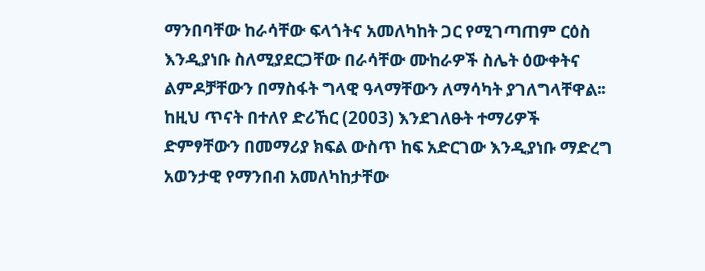ማንበባቸው ከራሳቸው ፍላጎትና አመለካከት ጋር የሚገጣጠም ርዕስ እንዲያነቡ ስለሚያደርጋቸው በራሳቸው ሙከራዎች ስሌት ዕውቀትና ልምዶቻቸውን በማስፋት ግላዊ ዓላማቸውን ለማሳካት ያገለግላቸዋል፡፡
ከዚህ ጥናት በተለየ ድሪኸር (2003) እንደገለፁት ተማሪዎች ድምፃቸውን በመማሪያ ክፍል ውስጥ ከፍ አድርገው እንዲያነቡ ማድረግ አወንታዊ የማንበብ አመለካከታቸው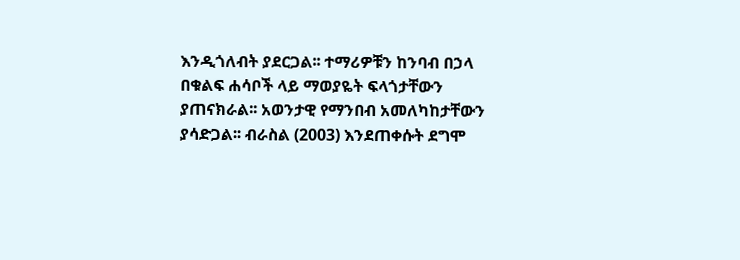እንዲጎለብት ያደርጋል፡፡ ተማሪዎቹን ከንባብ በኃላ በቁልፍ ሐሳቦች ላይ ማወያዬት ፍላጎታቸውን ያጠናክራል፡፡ አወንታዊ የማንበብ አመለካከታቸውን ያሳድጋል፡፡ ብራስል (2003) እንደጠቀሱት ደግሞ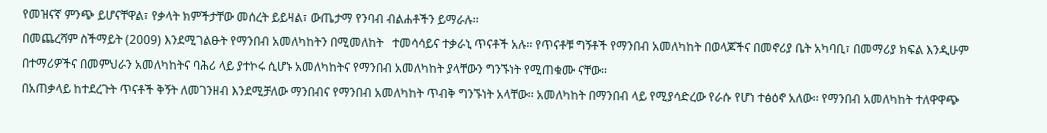የመዝናኛ ምንጭ ይሆናቸዋል፣ የቃላት ክምችታቸው መሰረት ይይዛል፣ ውጤታማ የንባብ ብልሐቶችን ይማራሉ፡፡
በመጨረሻም ስችማይት (2009) እንደሚገልፁት የማንበብ አመለካከትን በሚመለከት   ተመሳሳይና ተቃራኒ ጥናቶች አሉ፡፡ የጥናቶቹ ግኝቶች የማንበብ አመለካከት በወላጆችና በመኖሪያ ቤት አካባቢ፣ በመማሪያ ክፍል እንዲሁም በተማሪዎችና በመምህራን አመለካከትና ባሕሪ ላይ ያተኮሩ ሲሆኑ አመለካከትና የማንበብ አመለካከት ያላቸውን ግንኙነት የሚጠቁሙ ናቸው፡፡
በአጠቃላይ ከተደረጉት ጥናቶች ቅኝት ለመገንዘብ እንደሚቻለው ማንበብና የማንበብ አመለካከት ጥብቅ ግንኙነት አላቸው፡፡ አመለካከት በማንበብ ላይ የሚያሳድረው የራሱ የሆነ ተፅዕኖ አለው፡፡ የማንበብ አመለካከት ተለዋዋጭ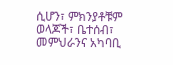ሲሆን፣ ምክንያቶቹም ወላጆች፣ ቤተሰብ፣ መምህራንና አካባቢ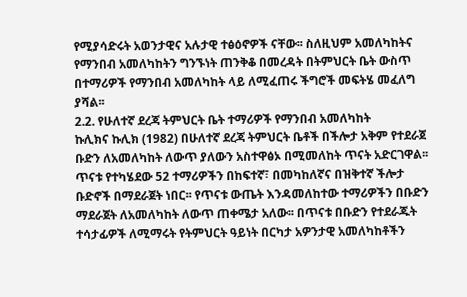የሚያሳድሩት አወንታዊና አሉታዊ ተፅዕኖዎች ናቸው፡፡ ስለዚህም አመለካከትና የማንበብ አመለካከትን ግንኙነት ጠንቅቆ በመረዳት በትምህርት ቤት ውስጥ በተማሪዎች የማንበብ አመለካከት ላይ ለሚፈጠሩ ችግሮች መፍትሄ መፈለግ ያሻል፡፡
2.2. የሁለተኛ ደረጃ ትምህርት ቤት ተማሪዎች የማንበብ አመለካከት
ኩሊክና ኩሊክ (1982) በሁለተኛ ደረጃ ትምህርት ቤቶች በችሎታ አቅም የተደራጀ ቡድን ለአመለካከት ለውጥ ያለውን አስተዋፅኦ በሚመለከት ጥናት አድርገዋል፡፡ ጥናቱ የተካሄደው 52 ተማሪዎችን በከፍተኛ፣ በመካከለኛና በዝቅተኛ ችሎታ ቡድኖች በማደራጀት ነበር፡፡ የጥናቱ ውጤት እንዳመለከተው ተማሪዎችን በቡድን ማደራጀት ለአመለካከት ለውጥ ጠቀሜታ አለው፡፡ በጥናቱ በቡድን የተደራጁት ተሳታፊዎች ለሚማሩት የትምህርት ዓይነት በርካታ አዎንታዊ አመለካከቶችን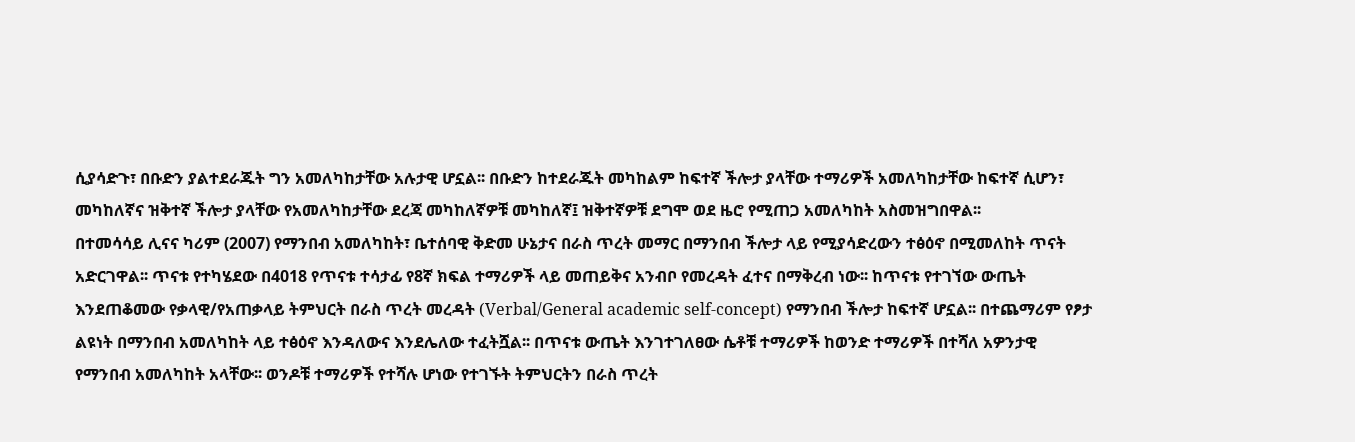ሲያሳድጉ፣ በቡድን ያልተደራጁት ግን አመለካከታቸው አሉታዊ ሆኗል፡፡ በቡድን ከተደራጁት መካከልም ከፍተኛ ችሎታ ያላቸው ተማሪዎች አመለካከታቸው ከፍተኛ ሲሆን፣ መካከለኛና ዝቅተኛ ችሎታ ያላቸው የአመለካከታቸው ደረጃ መካከለኛዎቹ መካከለኛ፤ ዝቅተኛዎቹ ደግሞ ወደ ዜሮ የሚጠጋ አመለካከት አስመዝግበዋል፡፡
በተመሳሳይ ሊናና ካሪም (2007) የማንበብ አመለካከት፣ ቤተሰባዊ ቅድመ ሁኔታና በራስ ጥረት መማር በማንበብ ችሎታ ላይ የሚያሳድረውን ተፅዕኖ በሚመለከት ጥናት አድርገዋል፡፡ ጥናቱ የተካሄደው በ4018 የጥናቱ ተሳታፊ የ8ኛ ክፍል ተማሪዎች ላይ መጠይቅና አንብቦ የመረዳት ፈተና በማቅረብ ነው፡፡ ከጥናቱ የተገኘው ውጤት እንደጠቆመው የቃላዊ/የአጠቃላይ ትምህርት በራስ ጥረት መረዳት (Verbal/General academic self-concept) የማንበብ ችሎታ ከፍተኛ ሆኗል፡፡ በተጨማሪም የፆታ ልዩነት በማንበብ አመለካከት ላይ ተፅዕኖ እንዳለውና እንደሌለው ተፈትሿል፡፡ በጥናቱ ውጤት እንገተገለፀው ሴቶቹ ተማሪዎች ከወንድ ተማሪዎች በተሻለ አዎንታዊ የማንበብ አመለካከት አላቸው፡፡ ወንዶቹ ተማሪዎች የተሻሉ ሆነው የተገኙት ትምህርትን በራስ ጥረት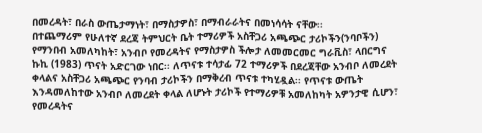በመረዳት፣ በራስ ውጤታማነት፣ በማስታዎስ፣ በማብራራትና በመነሳሳት ናቸው፡፡
በተጨማሪም የሁለተኛ ደረጃ ትምህርት ቤት ተማሪዎች አስቸጋሪ አጫጭር ታሪኮችን(ንባቦችን) የማንበብ አመለካከት፣ አንብቦ የመረዳትና የማስታዎስ ችሎታ ለመመርመር ግራቪስ፣ ላበርግና ኩኪ (1983) ጥናት አድርገው ነበር፡፡ ለጥናቱ ተሳታፊ 72 ተማሪዎች በደረጃቸው አንብቦ ለመረደት ቀላልና አስቸጋሪ አጫጭር የንባብ ታሪኮችን በማቅረብ ጥናቱ ተካሂዷል፡፡ የጥናቱ ውጤት እንዳመለከተው አንብቦ ለመረደት ቀላል ለሆኑት ታሪኮች የተማሪዎቹ አመለከካት አዎንታዊ ሲሆን፣ የመረዳትና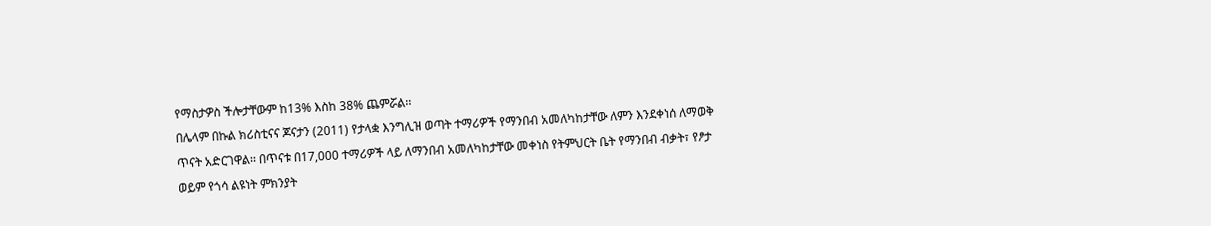የማስታዎስ ችሎታቸውም ከ13% እስከ 38% ጨምሯል፡፡
በሌላም በኩል ክሪስቲናና ጆናታን (2011) የታላቋ እንግሊዝ ወጣት ተማሪዎች የማንበብ አመለካከታቸው ለምን እንደቀነሰ ለማወቅ ጥናት አድርገዋል፡፡ በጥናቱ በ17,000 ተማሪዎች ላይ ለማንበብ አመለካከታቸው መቀነስ የትምህርት ቤት የማንበብ ብቃት፣ የፆታ ወይም የጎሳ ልዩነት ምክንያት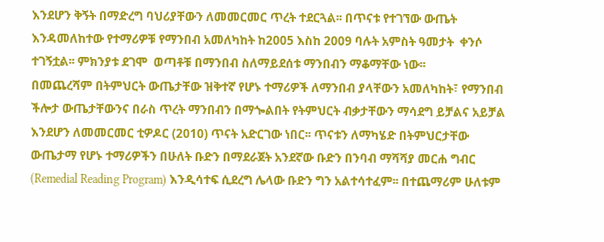እንደሆን ቅኝት በማድረግ ባህሪያቸውን ለመመርመር ጥረት ተደርጓል፡፡ በጥናቱ የተገኘው ውጤት እንዳመለከተው የተማሪዎቹ የማንበብ አመለካከት ከ2005 እስከ 2009 ባሉት አምስት ዓመታት  ቀንሶ ተገኝቷል፡፡ ምክንያቱ ደገሞ  ወጣቶቹ በማንበብ ስለማይደሰቱ ማንበብን ማቆማቸው ነው፡፡
በመጨረሻም በትምህርት ውጤታቸው ዝቅተኛ የሆኑ ተማሪዎች ለማንበብ ያላቸውን አመለካከት፣ የማንበብ ችሎታ ውጤታቸውንና በራስ ጥረት ማንበብን በማጐልበት የትምህርት ብቃታቸውን ማሳደግ ይቻልና አይቻል እንደሆን ለመመርመር ቲዎዶር (2010) ጥናት አድርገው ነበር፡፡ ጥናቱን ለማካሄድ በትምህርታቸው ውጤታማ የሆኑ ተማሪዎችን በሁለት ቡድን በማደራጀት አንደኛው ቡድን በንባብ ማሻሻያ መርሐ ግብር (Remedial Reading Program) እንዲሳተፍ ሲደረግ ሌላው ቡድን ግን አልተሳተፈም፡፡ በተጨማሪም ሁለቱም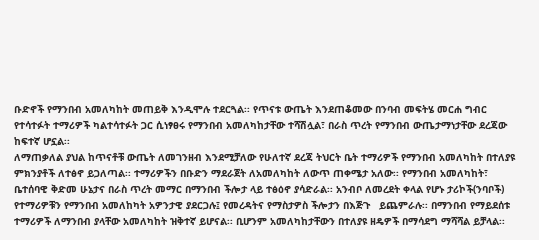ቡድኖች የማንበብ አመለካከት መጠይቅ እንዲሞሉ ተደርጓል፡፡ የጥናቱ ውጤት እንደጠቆመው በንባብ መፍትሄ መርሐ ግብር የተሳተፉት ተማሪዎች ካልተሳተፉት ጋር ሲነፃፀሩ የማንበብ አመለካከታቸው ተሻሽሏል፣ በራስ ጥረት የማንበብ ውጤታማነታቸው ደረጃው ከፍተኛ ሆኗል፡፡
ለማጠቃለል ያህል ከጥናቶቹ ውጤት ለመገንዘብ እንደሚቻለው የሁለተኛ ደረጃ ትህርት ቤት ተማሪዎች የማንበብ አመለካከት በተለያዩ ምክንያቶች ለተፅኖ ይጋለጣል፡፡ ተማሪዎችን በቡድን ማደራጀት ለአመለካከት ለውጥ ጠቀሜታ አለው፡፡ የማንበብ አመለካከት፣ ቤተሰባዊ ቅድመ ሁኔታና በራስ ጥረት መማር በማንበብ ችሎታ ላይ ተፅዕኖ ያሳድራል፡፡ አንብቦ ለመረደት ቀላል የሆኑ ታሪኮች(ንባቦች) የተማሪዎቹን የማንበብ አመለከካት አዎንታዊ ያደርጋሉ፤ የመረዳትና የማስታዎስ ችሎታን በእጅጉ   ይጨምራሉ፡፡ በማንበብ የማይደሰቱ ተማሪዎች ለማንበብ ያላቸው አመለካከት ዝቅተኛ ይሆናል፡፡ ቢሆንም አመለካከታቸውን በተለያዩ ዘዴዎች በማሳደግ ማሻሻል ይቻላል፡፡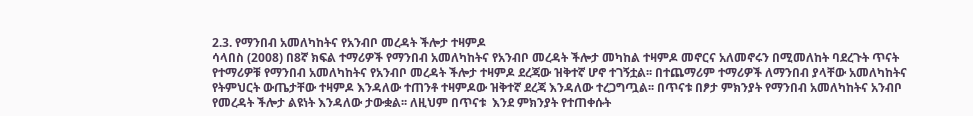2.3. የማንበብ አመለካከትና የአንብቦ መረዳት ችሎታ ተዛምዶ
ሳላበስ (2008) በ8ኛ ክፍል ተማሪዎች የማንበብ አመለካከትና የአንብቦ መረዳት ችሎታ መካከል ተዛምዶ መኖርና አለመኖሩን በሚመለከት ባደረጉት ጥናት የተማሪዎቹ የማንበብ አመለካከትና የአንብቦ መረዳት ችሎታ ተዛምዶ ደረጃው ዝቅተኛ ሆኖ ተገኝቷል፡፡ በተጨማሪም ተማሪዎች ለማንበብ ያላቸው አመለካከትና የትምህርት ውጤታቸው ተዛምዶ እንዳለው ተጠንቶ ተዛምዶው ዝቅተኛ ደረጃ እንዳለው ተረጋግጧል፡፡ በጥናቱ በፆታ ምክንያት የማንበብ አመለካከትና አንብቦ የመረዳት ችሎታ ልዩነት እንዳለው ታውቋል፡፡ ለዚህም በጥናቱ  እንደ ምክንያት የተጠቀሱት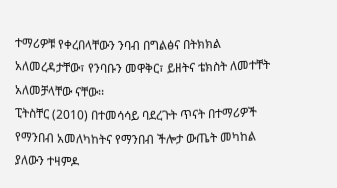ተማሪዎቹ የቀረበላቸውን ንባብ በግልፅና በትክክል አለመረዳታቸው፣ የንባቡን መዋቅር፣ ይዘትና ቴክስት ለመተቸት አለመቻላቸው ናቸው፡፡
ፒትስቸር (2010) በተመሳሳይ ባደረጉት ጥናት በተማሪዎች የማንበብ አመለካከትና የማንበብ ችሎታ ውጤት መካከል ያለውን ተዛምዶ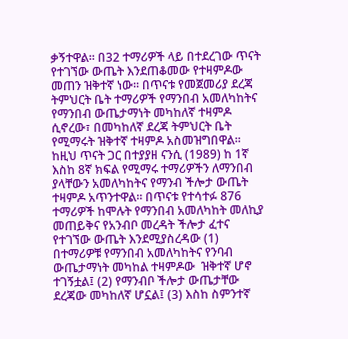ቃኝተዋል፡፡ በ32 ተማሪዎች ላይ በተደረገው ጥናት የተገኘው ውጤት እንደጠቆመው የተዛምዶው መጠን ዝቅተኛ ነው፡፡ በጥናቱ የመጀመሪያ ደረጃ ትምህርት ቤት ተማሪዎች የማንበብ አመለካከትና የማንበብ ውጤታማነት መካከለኛ ተዛምዶ ሲኖረው፣ በመካከለኛ ደረጃ ትምህርት ቤት የሚማሩት ዝቅተኛ ተዛምዶ አስመዝግበዋል፡፡
ከዚህ ጥናት ጋር በተያያዘ ናንሲ (1989) ከ 1ኛ እስከ 8ኛ ክፍል የሚማሩ ተማሪዎችን ለማንበብ ያላቸውን አመለካከትና የማንብ ችሎታ ውጤት ተዛምዶ አጥንተዋል፡፡ በጥናቱ የተሳተፉ 876 ተማሪዎች ከሞሉት የማንበብ አመለካከት መለኪያ መጠይቅና የአንብቦ መረዳት ችሎታ ፈተና  የተገኘው ውጤት እንደሚያስረዳው (1) በተማሪዎቹ የማንበብ አመለካከትና የንባብ ውጤታማነት መካከል ተዛምዶው  ዝቅተኛ ሆኖ ተገኝቷል፤ (2) የማንብቦ ችሎታ ውጤታቸው ደረጃው መካከለኛ ሆኗል፤ (3) እስከ ስምንተኛ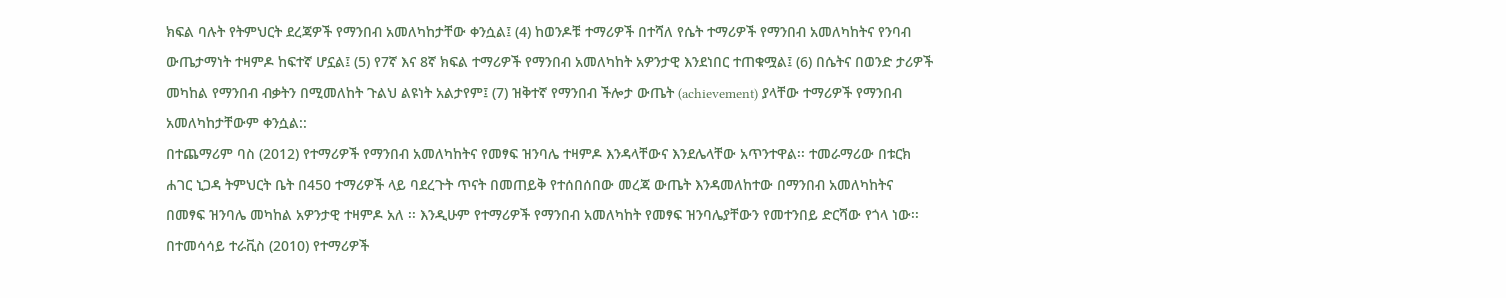ክፍል ባሉት የትምህርት ደረጃዎች የማንበብ አመለካከታቸው ቀንሷል፤ (4) ከወንዶቹ ተማሪዎች በተሻለ የሴት ተማሪዎች የማንበብ አመለካከትና የንባብ ውጤታማነት ተዛምዶ ከፍተኛ ሆኗል፤ (5) የ7ኛ እና 8ኛ ክፍል ተማሪዎች የማንበብ አመለካከት አዎንታዊ እንደነበር ተጠቁሟል፤ (6) በሴትና በወንድ ታሪዎች መካከል የማንበብ ብቃትን በሚመለከት ጉልህ ልዩነት አልታየም፤ (7) ዝቅተኛ የማንበብ ችሎታ ውጤት (achievement) ያላቸው ተማሪዎች የማንበብ አመለካከታቸውም ቀንሷል::
በተጨማሪም ባስ (2012) የተማሪዎች የማንበብ አመለካከትና የመፃፍ ዝንባሌ ተዛምዶ እንዳላቸውና እንደሌላቸው አጥንተዋል፡፡ ተመራማሪው በቱርክ ሐገር ኒጋዳ ትምህርት ቤት በ450 ተማሪዎች ላይ ባደረጉት ጥናት በመጠይቅ የተሰበሰበው መረጃ ውጤት እንዳመለከተው በማንበብ አመለካከትና በመፃፍ ዝንባሌ መካከል አዎንታዊ ተዛምዶ አለ ፡፡ እንዲሁም የተማሪዎች የማንበብ አመለካከት የመፃፍ ዝንባሌያቸውን የመተንበይ ድርሻው የጎላ ነው፡፡
በተመሳሳይ ተራቪስ (2010) የተማሪዎች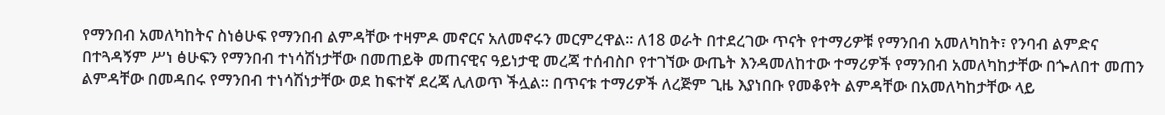የማንበብ አመለካከትና ስነፅሁፍ የማንበብ ልምዳቸው ተዛምዶ መኖርና አለመኖሩን መርምረዋል፡፡ ለ18 ወራት በተደረገው ጥናት የተማሪዎቹ የማንበብ አመለካከት፣ የንባብ ልምድና በተጓዳኝም ሥነ ፅሁፍን የማንበብ ተነሳሽነታቸው በመጠይቅ መጠናዊና ዓይነታዊ መረጃ ተሰብስቦ የተገኘው ውጤት እንዳመለከተው ተማሪዎች የማንበብ አመለካከታቸው በጐለበተ መጠን ልምዳቸው በመዳበሩ የማንበብ ተነሳሽነታቸው ወደ ከፍተኛ ደረጃ ሊለወጥ ችሏል፡፡ በጥናቱ ተማሪዎች ለረጅም ጊዜ እያነበቡ የመቆየት ልምዳቸው በአመለካከታቸው ላይ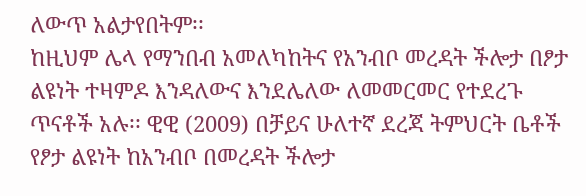ለውጥ አልታየበትም፡፡
ከዚህም ሌላ የማንበብ አመለካከትና የአንብቦ መረዳት ችሎታ በፆታ ልዩነት ተዛምዶ እንዳለውና እንደሌለው ለመመርመር የተደረጉ ጥናቶች አሉ፡፡ ዊዊ (2009) በቻይና ሁለተኛ ደረጃ ትምህርት ቤቶች የፆታ ልዩነት ከአንብቦ በመረዳት ችሎታ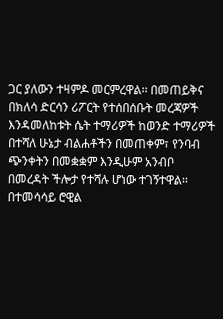ጋር ያለውን ተዛምዶ መርምረዋል፡፡ በመጠይቅና በክለሳ ድርሳን ሪፖርት የተሰበሰቡት መረጃዎች እንዳመለከቱት ሴት ተማሪዎች ከወንድ ተማሪዎች በተሻለ ሁኔታ ብልሐቶችን በመጠቀም፣ የንባብ ጭንቀትን በመቋቋም እንዲሁም አንብቦ በመረዳት ችሎታ የተሻሉ ሆነው ተገኝተዋል፡፡
በተመሳሳይ ሮዊል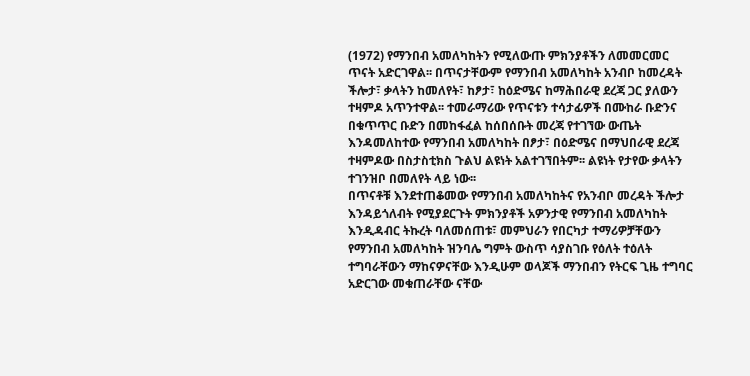(1972) የማንበብ አመለካከትን የሚለውጡ ምክንያቶችን ለመመርመር ጥናት አድርገዋል፡፡ በጥናታቸውም የማንበብ አመለካከት አንብቦ ከመረዳት ችሎታ፣ ቃላትን ከመለየት፣ ከፆታ፣ ከዕድሜና ከማሕበራዊ ደረጃ ጋር ያለውን ተዛምዶ አጥንተዋል፡፡ ተመራማሪው የጥናቱን ተሳታፊዎች በሙከራ ቡድንና በቁጥጥር ቡድን በመከፋፈል ከሰበሰቡት መረጃ የተገኘው ውጤት እንዳመለከተው የማንበብ አመለካከት በፆታ፣ በዕድሜና በማህበራዊ ደረጃ ተዛምዶው በስታስቲክስ ጉልህ ልዩነት አልተገኘበትም፡፡ ልዩነት የታየው ቃላትን ተገንዝቦ በመለየት ላይ ነው፡፡
በጥናቶቹ እንደተጠቆመው የማንበብ አመለካከትና የአንብቦ መረዳት ችሎታ እንዳይጎለብት የሚያደርጉት ምክንያቶች አዎንታዊ የማንበብ አመለካከት እንዲዳብር ትኩረት ባለመሰጠቱ፣ መምህራን የበርካታ ተማሪዎቻቸውን የማንበብ አመለካከት ዝንባሌ ግምት ውስጥ ሳያስገቡ የዕለት ተዕለት ተግባራቸውን ማከናዎናቸው እንዲሁም ወላጆች ማንበብን የትርፍ ጊዜ ተግባር አድርገው መቁጠራቸው ናቸው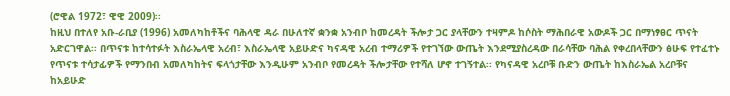(ሮዊል 1972፣ ዊዊ 2009)፡፡
ከዚህ በተለየ አቡ-ራቢያ (1996) አመለካከቶችና ባሕላዊ ዳራ በሁለተኛ ቋንቋ አንብቦ ከመረዳት ችሎታ ጋር ያላቸውን ተዛምዶ ከሶስት ማሕበራዊ አውዶች ጋር በማነፃፀር ጥናት አድርገዋል፡፡ በጥናቱ ከተሳተፉት እስራኤላዊ አረብ፣ እስራኤላዊ አይሁድና ካናዳዊ አረብ ተማሪዎች የተገኘው ውጤት እንደሚያስረዳው በራሳቸው ባሕል የቀረበላቸውን ፅሁፍ የተፈተኑ የጥናቱ ተሳታፊዎች የማንበብ አመለካከትና ፍላጎታቸው እንዲሁም አንብቦ የመረዳት ችሎታቸው የተሻለ ሆኖ ተገኝተል፡፡ የካናዳዊ አረቦቹ ቡድን ውጤት ከእስራኤል አረቦቹና ከአይሁድ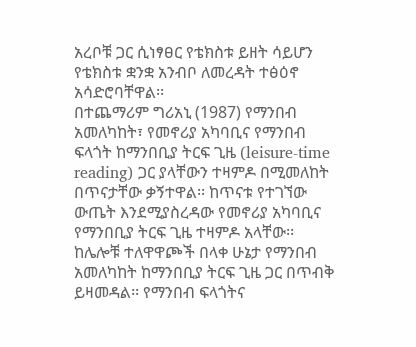አረቦቹ ጋር ሲነፃፀር የቴክስቱ ይዘት ሳይሆን የቴክስቱ ቋንቋ አንብቦ ለመረዳት ተፅዕኖ አሳድሮባቸዋል፡፡
በተጨማሪም ግሪአኒ (1987) የማንበብ አመለካከት፣ የመኖሪያ አካባቢና የማንበብ ፍላጎት ከማንበቢያ ትርፍ ጊዜ (leisure-time reading) ጋር ያላቸውን ተዛምዶ በሚመለከት በጥናታቸው ቃኝተዋል፡፡ ከጥናቱ የተገኘው ውጤት እንደሚያስረዳው የመኖሪያ አካባቢና የማንበቢያ ትርፍ ጊዜ ተዛምዶ አላቸው፡፡ ከሌሎቹ ተለዋዋጮች በላቀ ሁኔታ የማንበብ አመለካከት ከማንበቢያ ትርፍ ጊዜ ጋር በጥብቅ ይዛመዳል፡፡ የማንበብ ፍላጎትና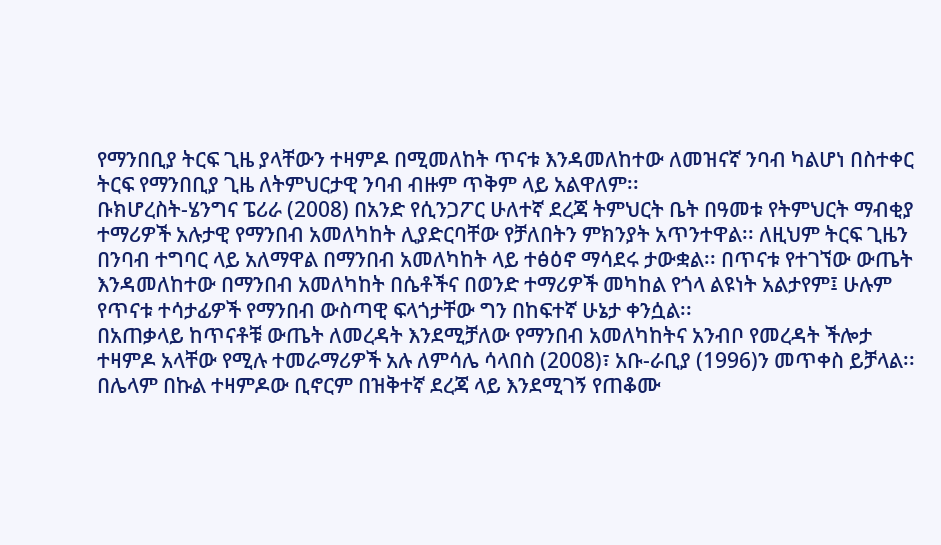የማንበቢያ ትርፍ ጊዜ ያላቸውን ተዛምዶ በሚመለከት ጥናቱ እንዳመለከተው ለመዝናኛ ንባብ ካልሆነ በስተቀር ትርፍ የማንበቢያ ጊዜ ለትምህርታዊ ንባብ ብዙም ጥቅም ላይ አልዋለም፡፡
ቡክሆረስት-ሄንግና ፔሪራ (2008) በአንድ የሲንጋፖር ሁለተኛ ደረጃ ትምህርት ቤት በዓመቱ የትምህርት ማብቂያ ተማሪዎች አሉታዊ የማንበብ አመለካከት ሊያድርባቸው የቻለበትን ምክንያት አጥንተዋል፡፡ ለዚህም ትርፍ ጊዜን በንባብ ተግባር ላይ አለማዋል በማንበብ አመለካከት ላይ ተፅዕኖ ማሳደሩ ታውቋል፡፡ በጥናቱ የተገኘው ውጤት እንዳመለከተው በማንበብ አመለካከት በሴቶችና በወንድ ተማሪዎች መካከል የጎላ ልዩነት አልታየም፤ ሁሉም የጥናቱ ተሳታፊዎች የማንበብ ውስጣዊ ፍላጎታቸው ግን በከፍተኛ ሁኔታ ቀንሷል፡፡
በአጠቃላይ ከጥናቶቹ ውጤት ለመረዳት እንደሚቻለው የማንበብ አመለካከትና አንብቦ የመረዳት ችሎታ ተዛምዶ አላቸው የሚሉ ተመራማሪዎች አሉ ለምሳሌ ሳላበስ (2008)፣ አቡ-ራቢያ (1996)ን መጥቀስ ይቻላል፡፡ በሌላም በኩል ተዛምዶው ቢኖርም በዝቅተኛ ደረጃ ላይ እንደሚገኝ የጠቆሙ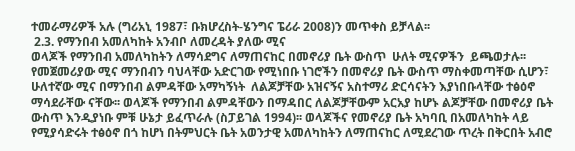ተመራማሪዎች አሉ (ግሪአኒ 1987፣ ቡክሆረስት-ሄንግና ፔሪራ 2008)ን መጥቀስ ይቻላል፡፡
 2.3. የማንበብ አመለካከት አንብቦ ለመረዳት ያለው ሚና
ወላጆች የማንበብ አመለካከትን ለማሳደግና ለማጠናከር በመኖሪያ ቤት ውስጥ  ሁለት ሚናዎችን  ይጫወታሉ፡፡ የመጀመሪያው ሚና ማንበብን ባህላቸው አድርገው የሚነበቡ ነገሮችን በመኖሪያ ቤት ውስጥ ማስቀመጣቸው ሲሆን፣ ሁለተኛው ሚና በማንበብ ልምዳቸው አማካኝነት  ለልጆቻቸው አዝናኝና አስተማሪ ድርሳናትን እያነበቡላቸው ተፅዕኖ ማሳደራቸው ናቸው፡፡ ወላጆች የማንበብ ልምዳቸውን በማዳበር ለልጆቻቸውም አርአያ ከሆኑ ልጆቻቸው በመኖሪያ ቤት ውስጥ እንዲያነቡ ምቹ ሁኔታ ይፈጥራሉ (ስፓይገል 1994)፡፡ ወላጆችና የመኖሪያ ቤት አካባቢ በአመለካከት ላይ የሚያሳድሩት ተፅዕኖ በጎ ከሆነ በትምህርት ቤት አወንታዊ አመለካከትን ለማጠናከር ለሚደረገው ጥረት በቅርበት አብሮ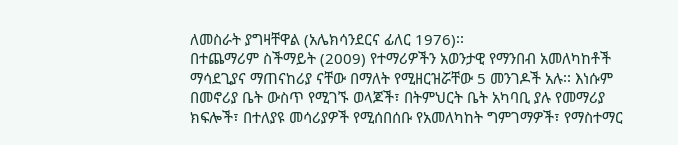ለመስራት ያግዛቸዋል (አሌክሳንደርና ፊለር 1976)፡፡
በተጨማሪም ስችማይት (2009) የተማሪዎችን አወንታዊ የማንበብ አመለካከቶች ማሳደጊያና ማጠናከሪያ ናቸው በማለት የሚዘርዝሯቸው 5 መንገዶች አሉ፡፡ እነሱም በመኖሪያ ቤት ውስጥ የሚገኙ ወላጆች፣ በትምህርት ቤት አካባቢ ያሉ የመማሪያ ክፍሎች፣ በተለያዩ መሳሪያዎች የሚሰበሰቡ የአመለካከት ግምገማዎች፣ የማስተማር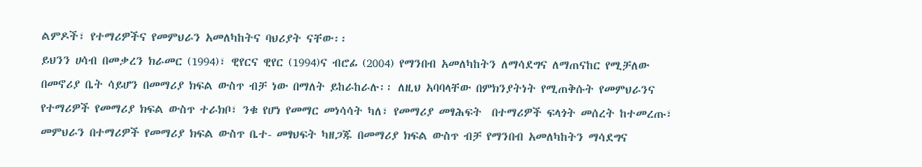ልምዶች፣ የተማሪዎችና የመምህራን አመለካከትና ባህሪያት ናቸው፡፡
ይህንን ሀሳብ በመቃረን ክራመር (1994)፣ ዊየርና ዊየር (1994)ና ብሮፊ (2004) የማንበብ አመለካከትን ለማሳደግና ለማጠናከር የሚቻለው በመኖሪያ ቤት ሳይሆን በመማሪያ ክፍል ውስጥ ብቻ ነው በማለት ይከራከራሉ፡፡ ለዚህ አባባላቸው በምክንያትነት የሚጠቅሱት የመምህራንና የተማሪዎች የመማሪያ ክፍል ውስጥ ተራክቦ፣ ንቁ የሆነ የመማር መነሳሳት ካለ፣ የመማሪያ መፃሕፍት  በተማሪዎች ፍላጎት መሰረት ከተመረጡ፣ መምህራን በተማሪዎች የመማሪያ ክፍል ውስጥ ቤተ- መፃህፍት ካዘጋጁ በመማሪያ ክፍል ውስጥ ብቻ የማንበብ አመለካከትን ማሳደግና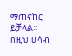ማጠናከር ይቻላል፡፡
በዚህ ሀሳብ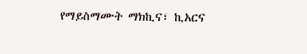የማይስማሙት ማክኪና፣ ኪአርና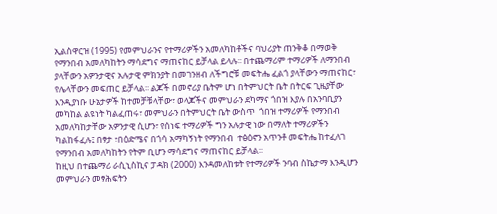ኢልስዋርዝ (1995) የመምህራንና የተማሪዎችን አመለካከቶችና ባህሪያት ጠንቅቆ በማወቅ የማንበብ አመለካከትን ማሳደግና ማጠናከር ይቻላል ይላሉ፡፡ በተጨማሪም ተማሪዎች ለማንበብ ያላቸውን አዎንታዊና አሉታዊ ምክንያት በመገንዘብ ለችግሮቹ መፍትሔ ፈልጎ ያላቸውን ማጠናከር፣ የሌላቸውን መፍጠር ይቻላል፡፡ ልጆች በመኖሪያ ቤትም ሆነ በትምህርት ቤት በትርፍ ጊዜያቸው እንዲያነቡ ሁኔታዎች ከተመቻቹላቸው፣ ወላጆችና መምህራን ደካማና ጎበዝ እያሉ በአንባቢያን መካከል ልዩነት ካልፈጠሩ፣ መምህራን በትምህርት ቤት ውስጥ  ጎበዝ ተማሪዎች የማንበብ አመለካከታቸው አዎንታዊ ሲሆን፣ የሰነፍ ተማሪዎች ግን አሉታዊ ነው በማለት ተማሪዎችን ካልከፋፈሉ፤ በፃታ ፣በዕድሜና በጎሳ አማካኝነት የማንበብ  ተፅዕኖን አጥንቶ መፍትሔ ከተፈለገ የማንበብ አመለካከትን የትም ቢሆን ማሳደግና ማጠናከር ይቻላል፡፡
ከዚህ በተጨማሪ ራሲኒስኪና ፓዳክ (2000) እንዳመለከቱት የተማሪዎች ንባብ ስኬታማ እንዲሆን መምህራን መፃሕፍትን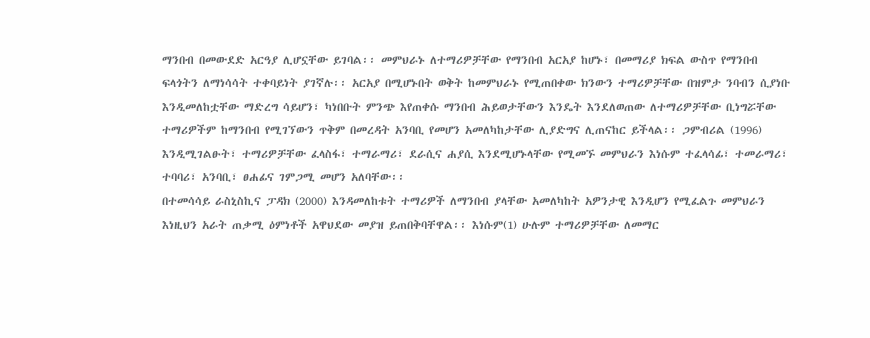ማንበብ በመውደድ አርዓያ ሊሆኗቸው ይገባል፡፡ መምህራኑ ለተማሪዎቻቸው የማንበብ አርአያ ከሆኑ፣ በመማሪያ ክፍል ውስጥ የማንበብ ፍላጎትን ለማነሳሳት ተቀባይነት ያገኛሉ፡፡ አርአያ በሚሆኑበት ወቅት ከመምህራኑ የሚጠበቀው ክንውን ተማሪዎቻቸው በዝምታ ንባብን ሲያነቡ እንዲመለከቷቸው ማድረግ ሳይሆን፣ ካነበቡት ምንጭ እየጠቀሱ ማንበብ ሕይወታቸውን እንዴት እንደለወጠው ለተማሪዎቻቸው ቢነግሯቸው ተማሪዎችም ከማንበብ የሚገኘውን ጥቅም በመረዳት አንባቢ የመሆን አመለካከታቸው ሊያድግና ሊጠናከር ይችላል፡፡ ጋምብሪል (1996) እንዲሚገልፁት፣ ተማሪዎቻቸው ፈላስፋ፣ ተማራማሪ፣ ደራሲና ሐያሲ እንደሚሆኑላቸው የሚመኙ መምህራን እነሱም ተፈላሳፊ፣ ተመራማሪ፣ ተባባሪ፣ አንባቢ፣ ፀሐፊና ገምጋሚ መሆን አለባቸው፡፡
በተመሳሳይ ራስኒስኪና ፓዳክ (2000) እንዳመለከቱት ተማሪዎች ለማንበብ ያላቸው አመለካከት አዎንታዊ እንዲሆን የሚፈልጉ መምህራን እነዚህን አራት ጠቃሚ ዕምነቶች አዋህደው መያዝ ይጠበቅባቸዋል፡፡ እነሱም(1) ሁሉም ተማሪዎቻቸው ለመማር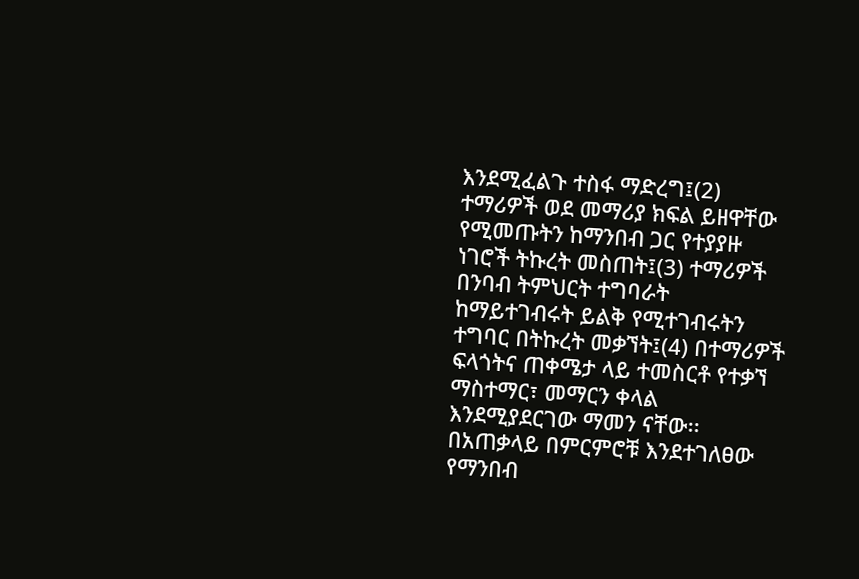እንደሚፈልጉ ተስፋ ማድረግ፤(2) ተማሪዎች ወደ መማሪያ ክፍል ይዘዋቸው የሚመጡትን ከማንበብ ጋር የተያያዙ ነገሮች ትኩረት መስጠት፤(3) ተማሪዎች በንባብ ትምህርት ተግባራት ከማይተገብሩት ይልቅ የሚተገብሩትን ተግባር በትኩረት መቃኘት፤(4) በተማሪዎች ፍላጎትና ጠቀሜታ ላይ ተመስርቶ የተቃኘ ማስተማር፣ መማርን ቀላል  እንደሚያደርገው ማመን ናቸው፡፡
በአጠቃላይ በምርምሮቹ እንደተገለፀው የማንበብ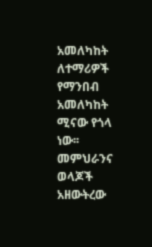አመለካከት ለተማሪዎች የማንበብ አመለካከት ሚናው የጎላ ነው፡፡ መምህራንና ወላጆች አዘውትረው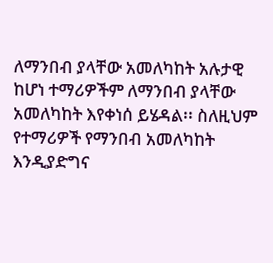ለማንበብ ያላቸው አመለካከት አሉታዊ ከሆነ ተማሪዎችም ለማንበብ ያላቸው አመለካከት እየቀነሰ ይሄዳል፡፡ ስለዚህም የተማሪዎች የማንበብ አመለካከት እንዲያድግና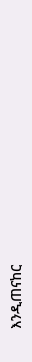እንዲጠናከር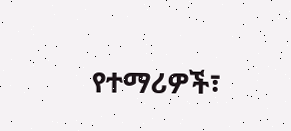የተማሪዎች፣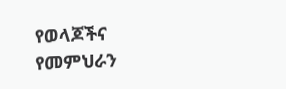የወላጆችና የመምህራን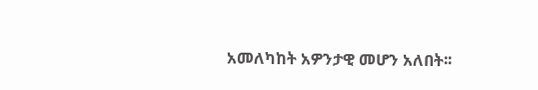አመለካከት አዎንታዊ መሆን አለበት፡፡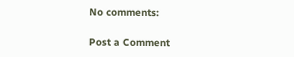No comments:

Post a Comment